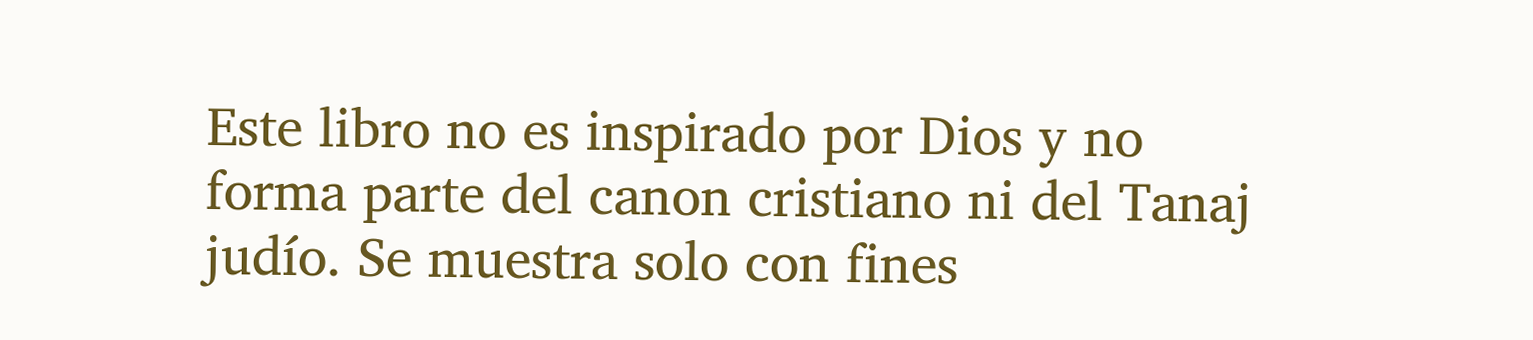Este libro no es inspirado por Dios y no forma parte del canon cristiano ni del Tanaj judío. Se muestra solo con fines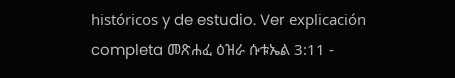históricos y de estudio. Ver explicación completa መጽሐፈ ዕዝራ ሱቱኤል 3:11 -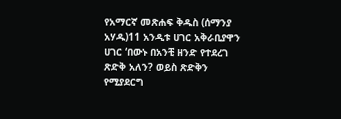የአማርኛ መጽሐፍ ቅዱስ (ሰማንያ አሃዱ)11 አንዲቱ ሀገር አቅራቢያዋን ሀገር ‘በውኑ በአንቺ ዘንድ የተደረገ ጽድቅ አለን? ወይስ ጽድቅን የሚያደርግ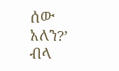ሰው አለን?’ ብላ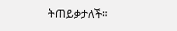ትጠይቃታለች።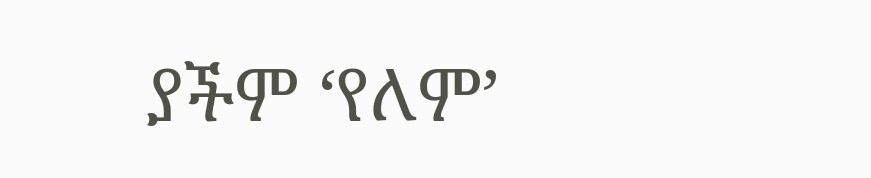ያችም ‘የለም’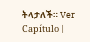ትላታለች። Ver Capítulo |